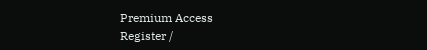Premium Access
Register /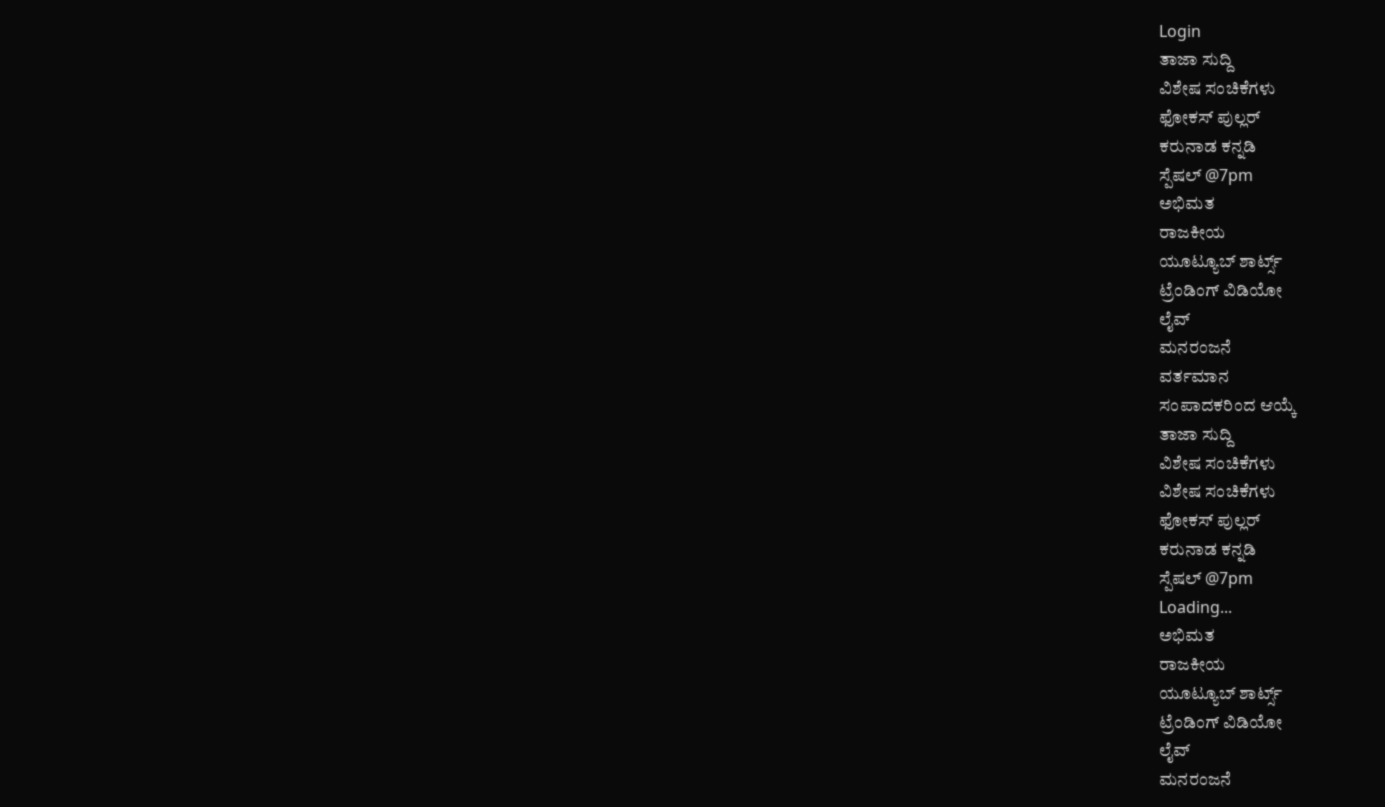Login
ತಾಜಾ ಸುದ್ದಿ
ವಿಶೇಷ ಸಂಚಿಕೆಗಳು
ಫೋಕಸ್ ಪುಲ್ಲರ್
ಕರುನಾಡ ಕನ್ನಡಿ
ಸ್ಪೆಷಲ್ @7pm
ಅಭಿಮತ
ರಾಜಕೀಯ
ಯೂಟ್ಯೂಬ್ ಶಾರ್ಟ್ಸ್
ಟ್ರೆಂಡಿಂಗ್ ವಿಡಿಯೋ
ಲೈವ್
ಮನರಂಜನೆ
ವರ್ತಮಾನ
ಸಂಪಾದಕರಿಂದ ಆಯ್ಕೆ
ತಾಜಾ ಸುದ್ದಿ
ವಿಶೇಷ ಸಂಚಿಕೆಗಳು
ವಿಶೇಷ ಸಂಚಿಕೆಗಳು
ಫೋಕಸ್ ಪುಲ್ಲರ್
ಕರುನಾಡ ಕನ್ನಡಿ
ಸ್ಪೆಷಲ್ @7pm
Loading...
ಅಭಿಮತ
ರಾಜಕೀಯ
ಯೂಟ್ಯೂಬ್ ಶಾರ್ಟ್ಸ್
ಟ್ರೆಂಡಿಂಗ್ ವಿಡಿಯೋ
ಲೈವ್
ಮನರಂಜನೆ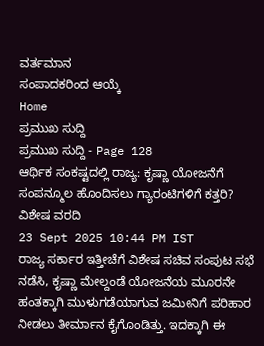ವರ್ತಮಾನ
ಸಂಪಾದಕರಿಂದ ಆಯ್ಕೆ
Home
ಪ್ರಮುಖ ಸುದ್ದಿ
ಪ್ರಮುಖ ಸುದ್ದಿ - Page 128
ಆರ್ಥಿಕ ಸಂಕಷ್ಟದಲ್ಲಿ ರಾಜ್ಯ: ಕೃಷ್ಣಾ ಯೋಜನೆಗೆ ಸಂಪನ್ಮೂಲ ಹೊಂದಿಸಲು ಗ್ಯಾರಂಟಿಗಳಿಗೆ ಕತ್ತರಿ?
ವಿಶೇಷ ವರದಿ
23 Sept 2025 10:44 PM IST
ರಾಜ್ಯ ಸರ್ಕಾರ ಇತ್ತೀಚೆಗೆ ವಿಶೇಷ ಸಚಿವ ಸಂಪುಟ ಸಭೆ ನಡೆಸಿ, ಕೃಷ್ಣಾ ಮೇಲ್ದಂಡೆ ಯೋಜನೆಯ ಮೂರನೇ ಹಂತಕ್ಕಾಗಿ ಮುಳುಗಡೆಯಾಗುವ ಜಮೀನಿಗೆ ಪರಿಹಾರ ನೀಡಲು ತೀರ್ಮಾನ ಕೈಗೊಂಡಿತ್ತು. ಇದಕ್ಕಾಗಿ ಈ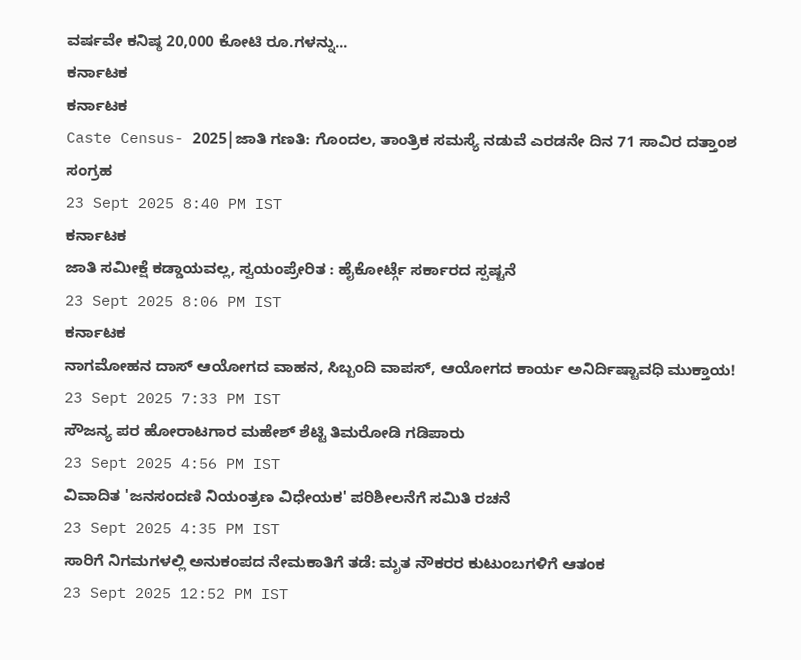ವರ್ಷವೇ ಕನಿಷ್ಠ 20,000 ಕೋಟಿ ರೂ.ಗಳನ್ನು...
ಕರ್ನಾಟಕ
ಕರ್ನಾಟಕ
Caste Census- 2025|ಜಾತಿ ಗಣತಿ: ಗೊಂದಲ, ತಾಂತ್ರಿಕ ಸಮಸ್ಯೆ ನಡುವೆ ಎರಡನೇ ದಿನ 71 ಸಾವಿರ ದತ್ತಾಂಶ ಸಂಗ್ರಹ
23 Sept 2025 8:40 PM IST
ಕರ್ನಾಟಕ
ಜಾತಿ ಸಮೀಕ್ಷೆ ಕಡ್ಡಾಯವಲ್ಲ, ಸ್ವಯಂಪ್ರೇರಿತ : ಹೈಕೋರ್ಟ್ಗೆ ಸರ್ಕಾರದ ಸ್ಪಷ್ಟನೆ
23 Sept 2025 8:06 PM IST
ಕರ್ನಾಟಕ
ನಾಗಮೋಹನ ದಾಸ್ ಆಯೋಗದ ವಾಹನ, ಸಿಬ್ಬಂದಿ ವಾಪಸ್, ಆಯೋಗದ ಕಾರ್ಯ ಅನಿರ್ದಿಷ್ಟಾವಧಿ ಮುಕ್ತಾಯ!
23 Sept 2025 7:33 PM IST
ಸೌಜನ್ಯ ಪರ ಹೋರಾಟಗಾರ ಮಹೇಶ್ ಶೆಟ್ಟಿ ತಿಮರೋಡಿ ಗಡಿಪಾರು
23 Sept 2025 4:56 PM IST
ವಿವಾದಿತ 'ಜನಸಂದಣಿ ನಿಯಂತ್ರಣ ವಿಧೇಯಕ' ಪರಿಶೀಲನೆಗೆ ಸಮಿತಿ ರಚನೆ
23 Sept 2025 4:35 PM IST
ಸಾರಿಗೆ ನಿಗಮಗಳಲ್ಲಿ ಅನುಕಂಪದ ನೇಮಕಾತಿಗೆ ತಡೆ: ಮೃತ ನೌಕರರ ಕುಟುಂಬಗಳಿಗೆ ಆತಂಕ
23 Sept 2025 12:52 PM IST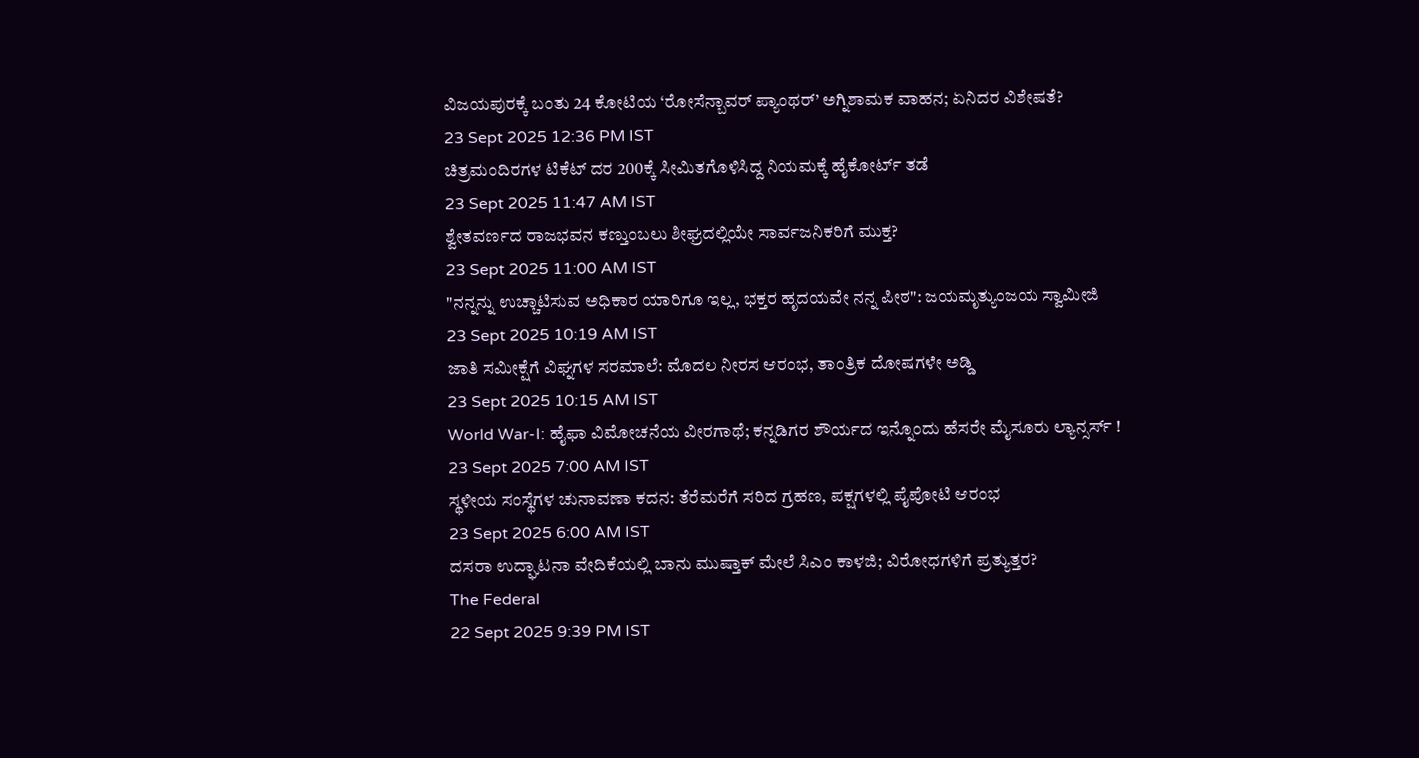ವಿಜಯಪುರಕ್ಕೆ ಬಂತು 24 ಕೋಟಿಯ ‘ರೋಸೆನ್ಬಾವರ್ ಪ್ಯಾಂಥರ್’ ಅಗ್ನಿಶಾಮಕ ವಾಹನ; ಏನಿದರ ವಿಶೇಷತೆ?
23 Sept 2025 12:36 PM IST
ಚಿತ್ರಮಂದಿರಗಳ ಟಿಕೆಟ್ ದರ 200ಕ್ಕೆ ಸೀಮಿತಗೊಳಿಸಿದ್ದ ನಿಯಮಕ್ಕೆ ಹೈಕೋರ್ಟ್ ತಡೆ
23 Sept 2025 11:47 AM IST
ಶ್ವೇತವರ್ಣದ ರಾಜಭವನ ಕಣ್ತುಂಬಲು ಶೀಘ್ರದಲ್ಲಿಯೇ ಸಾರ್ವಜನಿಕರಿಗೆ ಮುಕ್ತ?
23 Sept 2025 11:00 AM IST
"ನನ್ನನ್ನು ಉಚ್ಚಾಟಿಸುವ ಅಧಿಕಾರ ಯಾರಿಗೂ ಇಲ್ಲ, ಭಕ್ತರ ಹೃದಯವೇ ನನ್ನ ಪೀಠ": ಜಯಮೃತ್ಯುಂಜಯ ಸ್ವಾಮೀಜಿ
23 Sept 2025 10:19 AM IST
ಜಾತಿ ಸಮೀಕ್ಷೆಗೆ ವಿಘ್ನಗಳ ಸರಮಾಲೆ: ಮೊದಲ ನೀರಸ ಆರಂಭ, ತಾಂತ್ರಿಕ ದೋಷಗಳೇ ಅಡ್ಡಿ
23 Sept 2025 10:15 AM IST
World War-I: ಹೈಫಾ ವಿಮೋಚನೆಯ ವೀರಗಾಥೆ; ಕನ್ನಡಿಗರ ಶೌರ್ಯದ ಇನ್ನೊಂದು ಹೆಸರೇ ಮೈಸೂರು ಲ್ಯಾನ್ಸರ್ಸ್ !
23 Sept 2025 7:00 AM IST
ಸ್ಥಳೀಯ ಸಂಸ್ಥೆಗಳ ಚುನಾವಣಾ ಕದನ: ತೆರೆಮರೆಗೆ ಸರಿದ ಗ್ರಹಣ, ಪಕ್ಷಗಳಲ್ಲಿ ಪೈಪೋಟಿ ಆರಂಭ
23 Sept 2025 6:00 AM IST
ದಸರಾ ಉದ್ಘಾಟನಾ ವೇದಿಕೆಯಲ್ಲಿ ಬಾನು ಮುಷ್ತಾಕ್ ಮೇಲೆ ಸಿಎಂ ಕಾಳಜಿ; ವಿರೋಧಗಳಿಗೆ ಪ್ರತ್ಯುತ್ತರ?
The Federal
22 Sept 2025 9:39 PM IST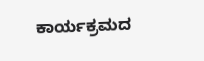ಕಾರ್ಯಕ್ರಮದ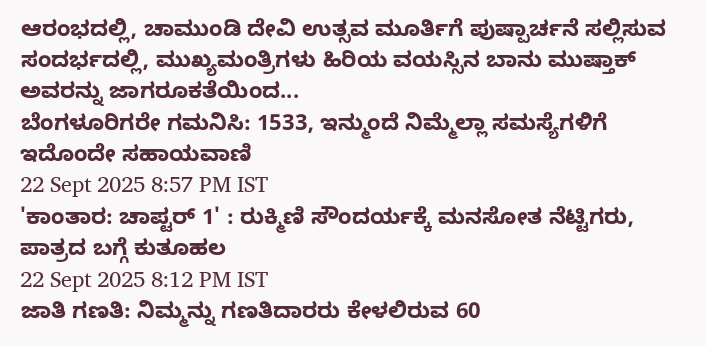ಆರಂಭದಲ್ಲಿ, ಚಾಮುಂಡಿ ದೇವಿ ಉತ್ಸವ ಮೂರ್ತಿಗೆ ಪುಷ್ಪಾರ್ಚನೆ ಸಲ್ಲಿಸುವ ಸಂದರ್ಭದಲ್ಲಿ, ಮುಖ್ಯಮಂತ್ರಿಗಳು ಹಿರಿಯ ವಯಸ್ಸಿನ ಬಾನು ಮುಷ್ತಾಕ್ ಅವರನ್ನು ಜಾಗರೂಕತೆಯಿಂದ...
ಬೆಂಗಳೂರಿಗರೇ ಗಮನಿಸಿ: 1533, ಇನ್ಮುಂದೆ ನಿಮ್ಮೆಲ್ಲಾ ಸಮಸ್ಯೆಗಳಿಗೆ ಇದೊಂದೇ ಸಹಾಯವಾಣಿ
22 Sept 2025 8:57 PM IST
'ಕಾಂತಾರ: ಚಾಪ್ಟರ್ 1' : ರುಕ್ಮಿಣಿ ಸೌಂದರ್ಯಕ್ಕೆ ಮನಸೋತ ನೆಟ್ಟಿಗರು, ಪಾತ್ರದ ಬಗ್ಗೆ ಕುತೂಹಲ
22 Sept 2025 8:12 PM IST
ಜಾತಿ ಗಣತಿ: ನಿಮ್ಮನ್ನು ಗಣತಿದಾರರು ಕೇಳಲಿರುವ 60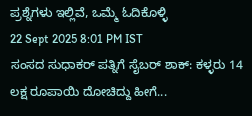ಪ್ರಶ್ನೆಗಳು ಇಲ್ಲಿವೆ, ಒಮ್ಮೆ ಓದಿಕೊಳ್ಳಿ
22 Sept 2025 8:01 PM IST
ಸಂಸದ ಸುಧಾಕರ್ ಪತ್ನಿಗೆ ಸೈಬರ್ ಶಾಕ್: ಕಳ್ಳರು 14 ಲಕ್ಷ ರೂಪಾಯಿ ದೋಚಿದ್ದು ಹೀಗೆ...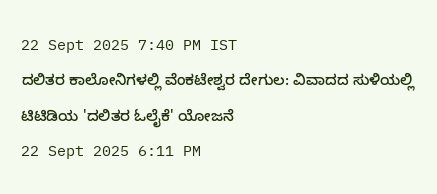22 Sept 2025 7:40 PM IST
ದಲಿತರ ಕಾಲೋನಿಗಳಲ್ಲಿ ವೆಂಕಟೇಶ್ವರ ದೇಗುಲ: ವಿವಾದದ ಸುಳಿಯಲ್ಲಿ ಟಿಟಿಡಿಯ 'ದಲಿತರ ಓಲೈಕೆ' ಯೋಜನೆ
22 Sept 2025 6:11 PM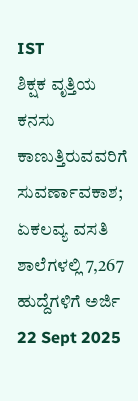IST
ಶಿಕ್ಷಕ ವೃತ್ತಿಯ ಕನಸು ಕಾಣುತ್ತಿರುವವರಿಗೆ ಸುವರ್ಣಾವಕಾಶ; ಏಕಲವ್ಯ ವಸತಿ ಶಾಲೆಗಳಲ್ಲಿ 7,267 ಹುದ್ದೆಗಳಿಗೆ ಅರ್ಜಿ
22 Sept 2025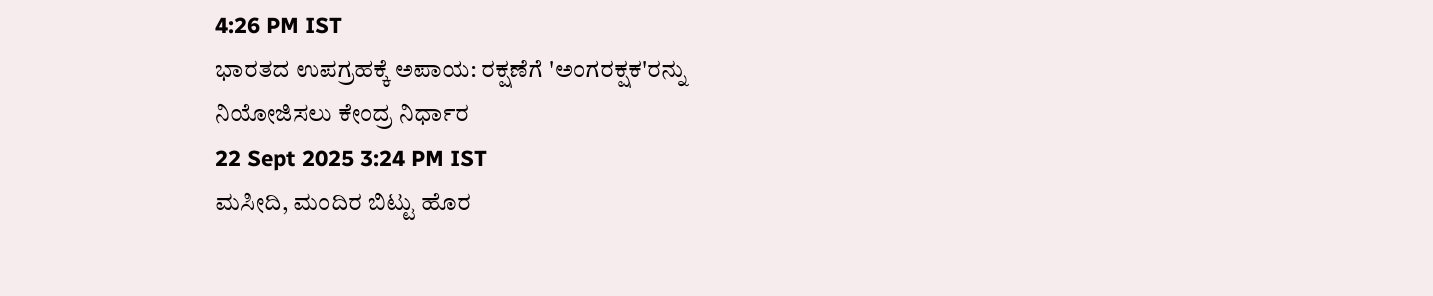4:26 PM IST
ಭಾರತದ ಉಪಗ್ರಹಕ್ಕೆ ಅಪಾಯ: ರಕ್ಷಣೆಗೆ 'ಅಂಗರಕ್ಷಕ'ರನ್ನು ನಿಯೋಜಿಸಲು ಕೇಂದ್ರ ನಿರ್ಧಾರ
22 Sept 2025 3:24 PM IST
ಮಸೀದಿ, ಮಂದಿರ ಬಿಟ್ಟು ಹೊರ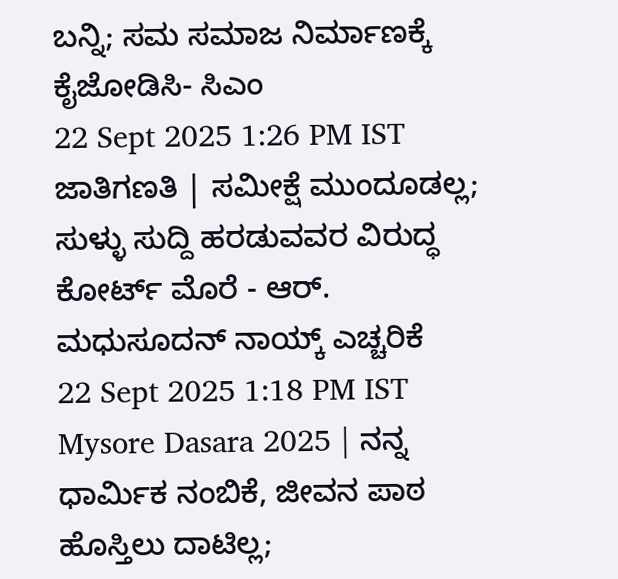ಬನ್ನಿ; ಸಮ ಸಮಾಜ ನಿರ್ಮಾಣಕ್ಕೆ ಕೈಜೋಡಿಸಿ- ಸಿಎಂ
22 Sept 2025 1:26 PM IST
ಜಾತಿಗಣತಿ | ಸಮೀಕ್ಷೆ ಮುಂದೂಡಲ್ಲ; ಸುಳ್ಳು ಸುದ್ದಿ ಹರಡುವವರ ವಿರುದ್ಧ ಕೋರ್ಟ್ ಮೊರೆ - ಆರ್. ಮಧುಸೂದನ್ ನಾಯ್ಕ್ ಎಚ್ಚರಿಕೆ
22 Sept 2025 1:18 PM IST
Mysore Dasara 2025 | ನನ್ನ ಧಾರ್ಮಿಕ ನಂಬಿಕೆ, ಜೀವನ ಪಾಠ ಹೊಸ್ತಿಲು ದಾಟಿಲ್ಲ;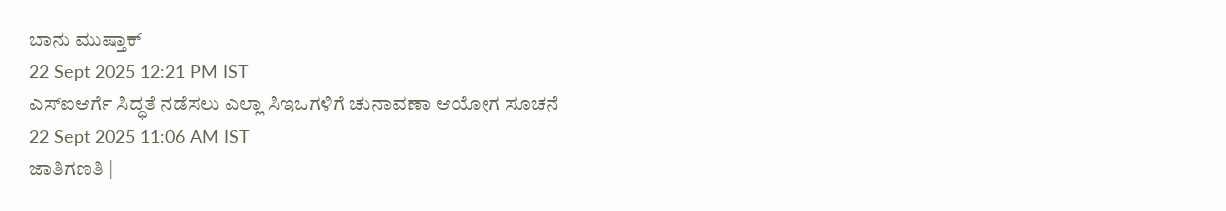ಬಾನು ಮುಷ್ತಾಕ್
22 Sept 2025 12:21 PM IST
ಎಸ್ಐಆರ್ಗೆ ಸಿದ್ಧತೆ ನಡೆಸಲು ಎಲ್ಲಾ ಸಿಇಒಗಳಿಗೆ ಚುನಾವಣಾ ಆಯೋಗ ಸೂಚನೆ
22 Sept 2025 11:06 AM IST
ಜಾತಿಗಣತಿ |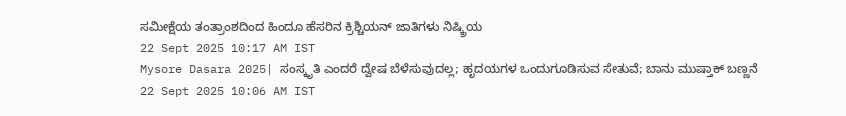ಸಮೀಕ್ಷೆಯ ತಂತ್ರಾಂಶದಿಂದ ಹಿಂದೂ ಹೆಸರಿನ ಕ್ರಿಶ್ಚಿಯನ್ ಜಾತಿಗಳು ನಿಷ್ಕ್ರಿಯ
22 Sept 2025 10:17 AM IST
Mysore Dasara 2025| ಸಂಸ್ಕೃತಿ ಎಂದರೆ ದ್ವೇಷ ಬೆಳೆಸುವುದಲ್ಲ; ಹೃದಯಗಳ ಒಂದುಗೂಡಿಸುವ ಸೇತುವೆ; ಬಾನು ಮುಷ್ತಾಕ್ ಬಣ್ಣನೆ
22 Sept 2025 10:06 AM IST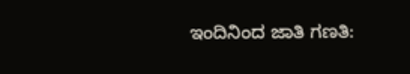ಇಂದಿನಿಂದ ಜಾತಿ ಗಣತಿ: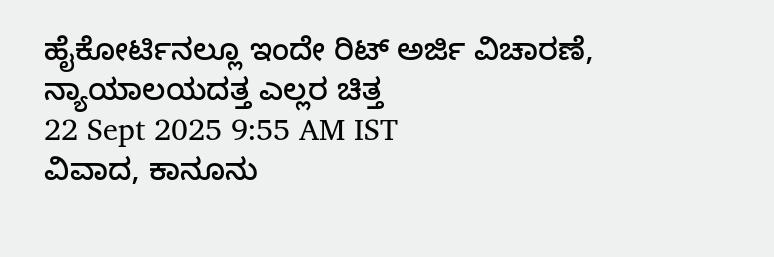ಹೈಕೋರ್ಟಿನಲ್ಲೂ ಇಂದೇ ರಿಟ್ ಅರ್ಜಿ ವಿಚಾರಣೆ, ನ್ಯಾಯಾಲಯದತ್ತ ಎಲ್ಲರ ಚಿತ್ತ
22 Sept 2025 9:55 AM IST
ವಿವಾದ, ಕಾನೂನು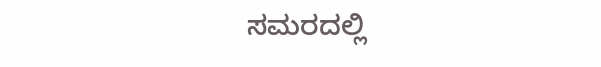ಸಮರದಲ್ಲಿ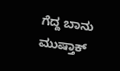ಗೆದ್ದ ಬಾನು ಮುಷ್ತಾಕ್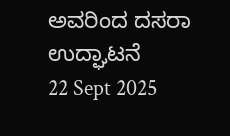ಅವರಿಂದ ದಸರಾ ಉದ್ಘಾಟನೆ
22 Sept 2025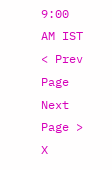9:00 AM IST
< Prev Page
Next Page >
X